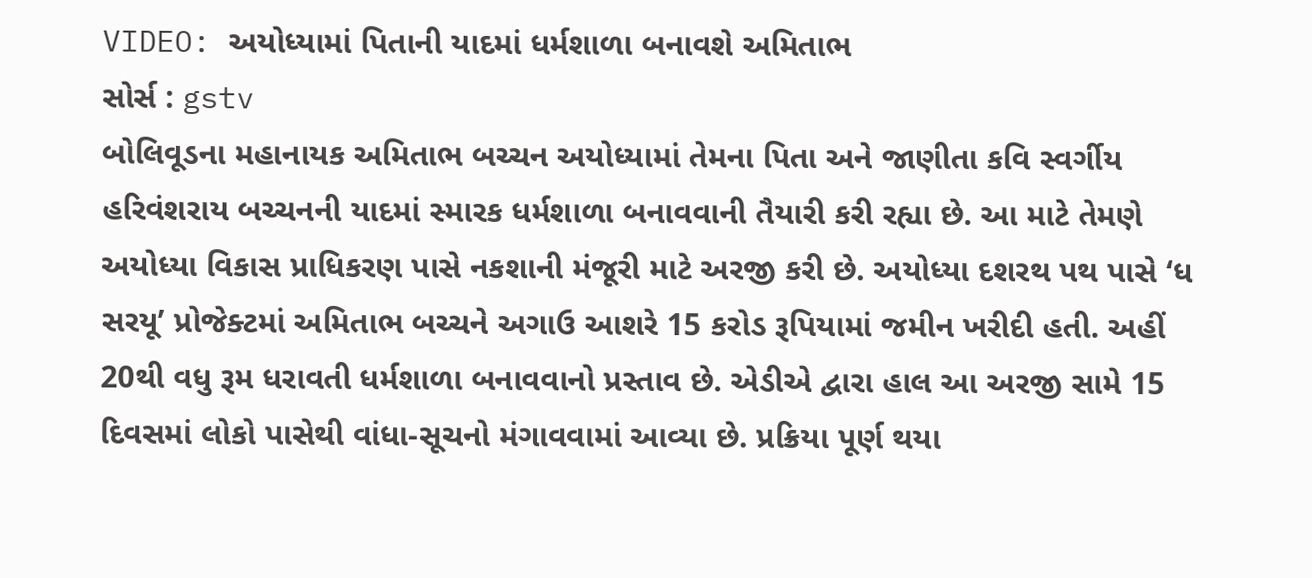VIDEO: અયોધ્યામાં પિતાની યાદમાં ધર્મશાળા બનાવશે અમિતાભ
સોર્સ : gstv
બોલિવૂડના મહાનાયક અમિતાભ બચ્ચન અયોધ્યામાં તેમના પિતા અને જાણીતા કવિ સ્વર્ગીય હરિવંશરાય બચ્ચનની યાદમાં સ્મારક ધર્મશાળા બનાવવાની તૈયારી કરી રહ્યા છે. આ માટે તેમણે અયોધ્યા વિકાસ પ્રાધિકરણ પાસે નકશાની મંજૂરી માટે અરજી કરી છે. અયોધ્યા દશરથ પથ પાસે ‘ધ સરયૂ’ પ્રોજેક્ટમાં અમિતાભ બચ્ચને અગાઉ આશરે 15 કરોડ રૂપિયામાં જમીન ખરીદી હતી. અહીં 20થી વધુ રૂમ ધરાવતી ધર્મશાળા બનાવવાનો પ્રસ્તાવ છે. એડીએ દ્વારા હાલ આ અરજી સામે 15 દિવસમાં લોકો પાસેથી વાંધા-સૂચનો મંગાવવામાં આવ્યા છે. પ્રક્રિયા પૂર્ણ થયા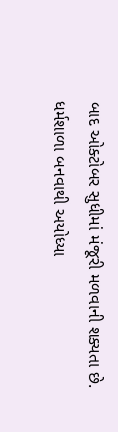બાદ ઓક્ટોબર સુધીમાં મંજૂરી મળવાની શક્યતા છે. ધર્મશાળા બનવાથી અયોધ્યા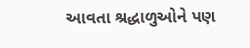આવતા શ્રદ્ધાળુઓને પણ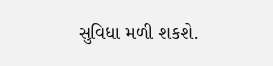સુવિધા મળી શકશે.